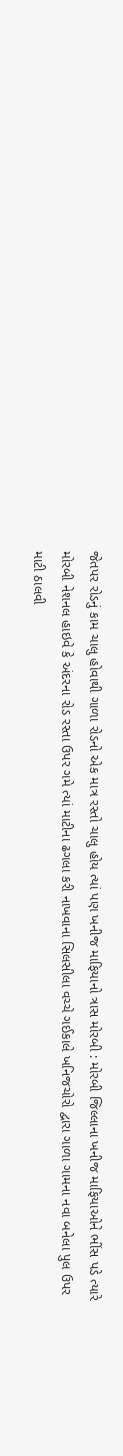જેતપર રોડનું કામ ચાલુ હોવાથી ગાળા રોડનો એક માત્ર રસ્તો ચાલુ હોય ત્યાં પણ ખનીજ માફિયાનો ત્રાસ મોરબી : મોરબી જિલ્લાના ખનીજ માફિયાઓને ભીંસ પડે ત્યારે મોરબી નેશનલ હાઇવે કે અંદરના રોડ રસ્તા ઉપર ગમે ત્યાં માટીના ઢગલા કરી નાખવાના સિલસીલા વચ્ચે ગઈકાલે ખનિજચોરો દ્વારા ગાળા ગામના નવા બનેલા પુલ ઉપર માટી ઠાલવી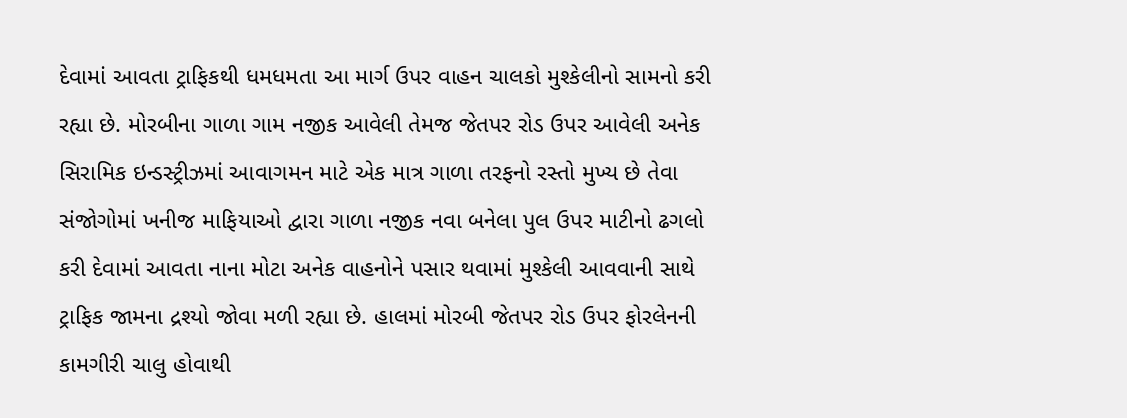દેવામાં આવતા ટ્રાફિકથી ધમધમતા આ માર્ગ ઉપર વાહન ચાલકો મુશ્કેલીનો સામનો કરી રહ્યા છે. મોરબીના ગાળા ગામ નજીક આવેલી તેમજ જેતપર રોડ ઉપર આવેલી અનેક સિરામિક ઇન્ડસ્ટ્રીઝમાં આવાગમન માટે એક માત્ર ગાળા તરફનો રસ્તો મુખ્ય છે તેવા સંજોગોમાં ખનીજ માફિયાઓ દ્વારા ગાળા નજીક નવા બનેલા પુલ ઉપર માટીનો ઢગલો કરી દેવામાં આવતા નાના મોટા અનેક વાહનોને પસાર થવામાં મુશ્કેલી આવવાની સાથે ટ્રાફિક જામના દ્રશ્યો જોવા મળી રહ્યા છે. હાલમાં મોરબી જેતપર રોડ ઉપર ફોરલેનની કામગીરી ચાલુ હોવાથી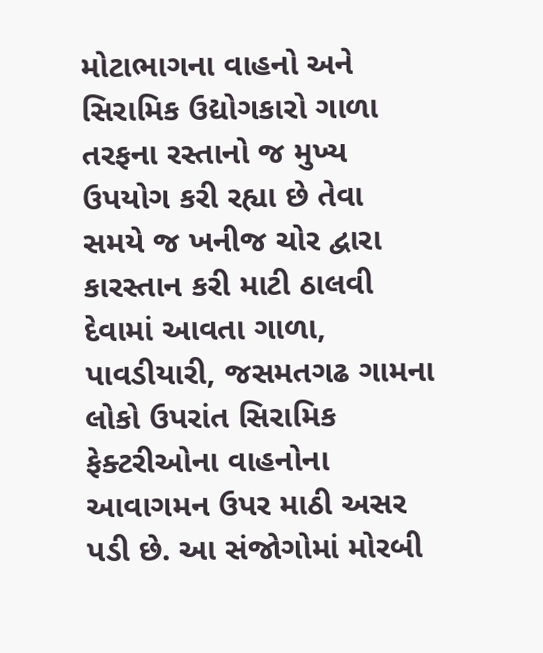મોટાભાગના વાહનો અને સિરામિક ઉદ્યોગકારો ગાળા તરફના રસ્તાનો જ મુખ્ય ઉપયોગ કરી રહ્યા છે તેવા સમયે જ ખનીજ ચોર દ્વારા કારસ્તાન કરી માટી ઠાલવી દેવામાં આવતા ગાળા, પાવડીયારી, જસમતગઢ ગામના લોકો ઉપરાંત સિરામિક ફેક્ટરીઓના વાહનોના આવાગમન ઉપર માઠી અસર પડી છે. આ સંજોગોમાં મોરબી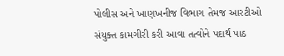પોલીસ અને ખાણખનીજ વિભાગ તેમજ આરટીઓ સંયુક્ત કામગીરી કરી આવા તત્વોને પદાર્થ પાઠ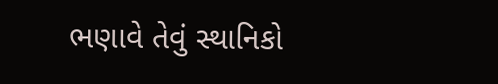ભણાવે તેવું સ્થાનિકો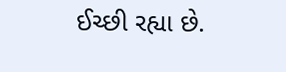ઈચ્છી રહ્યા છે.